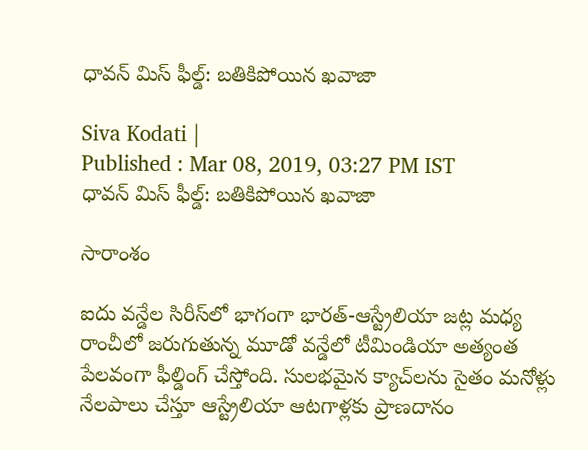ధావన్ మిస్ ఫీల్డ్: బతికిపోయిన ఖవాజా

Siva Kodati |
Published : Mar 08, 2019, 03:27 PM IST
ధావన్ మిస్ ఫీల్డ్: బతికిపోయిన ఖవాజా

సారాంశం

ఐదు వన్డేల సిరీస్‌లో భాగంగా భారత్-ఆస్ట్రేలియా జట్ల మధ్య రాంచీలో జరుగుతున్న మూడో వన్డేలో టీమిండియా అత్యంత పేలవంగా ఫీల్డింగ్ చేస్తోంది. సులభమైన క్యాచ్‌లను సైతం మనోళ్లు నేలపాలు చేస్తూ ఆస్ట్రేలియా ఆటగాళ్లకు ప్రాణదానం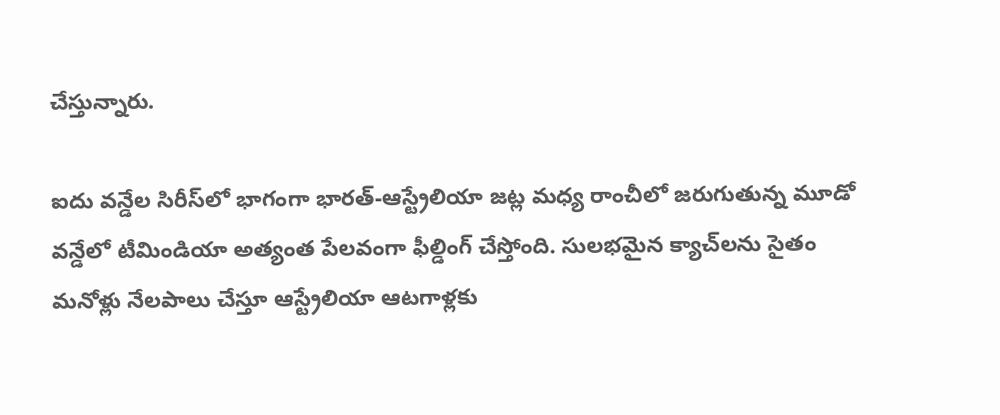చేస్తున్నారు.

ఐదు వన్డేల సిరీస్‌లో భాగంగా భారత్-ఆస్ట్రేలియా జట్ల మధ్య రాంచీలో జరుగుతున్న మూడో వన్డేలో టీమిండియా అత్యంత పేలవంగా ఫీల్డింగ్ చేస్తోంది. సులభమైన క్యాచ్‌లను సైతం మనోళ్లు నేలపాలు చేస్తూ ఆస్ట్రేలియా ఆటగాళ్లకు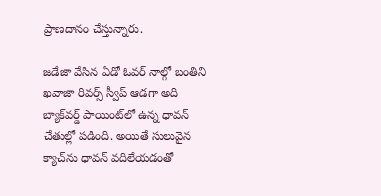ప్రాణదానం చేస్తున్నారు.

జడేజా వేసిన ఏడో ఓవర్‌ నాల్గో బంతిని ఖవాజా రివర్స్ స్వీప్ ఆడగా అది బ్యాక్‌వర్డ్ పాయింట్‌లో ఉన్న ధావన్ చేతుల్లో పడింది. అయితే సులువైన క్యాచ్‌ను ధావన్ వదిలేయడంతో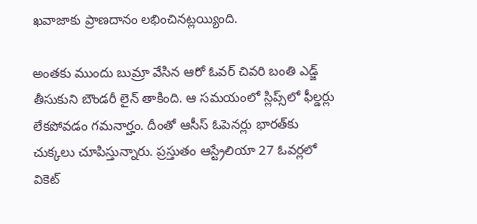ఖవాజాకు ప్రాణదానం లభించినట్లయ్యింది.

అంతకు ముందు బుమ్రా వేసిన ఆరో ఓవర్‌ చివరి బంతి ఎడ్జ్ తీసుకుని బౌండరీ లైన్ తాకింది. ఆ సమయంలో స్లిప్స్‌లో ఫీల్డర్లు లేకపోవడం గమనార్హం. దీంతో ఆసీస్ ఓపెనర్లు భారత్‌కు చుక్కలు చూపిస్తున్నారు. ప్రస్తుతం ఆస్ట్రేలియా 27 ఓవర్లలో వికెట్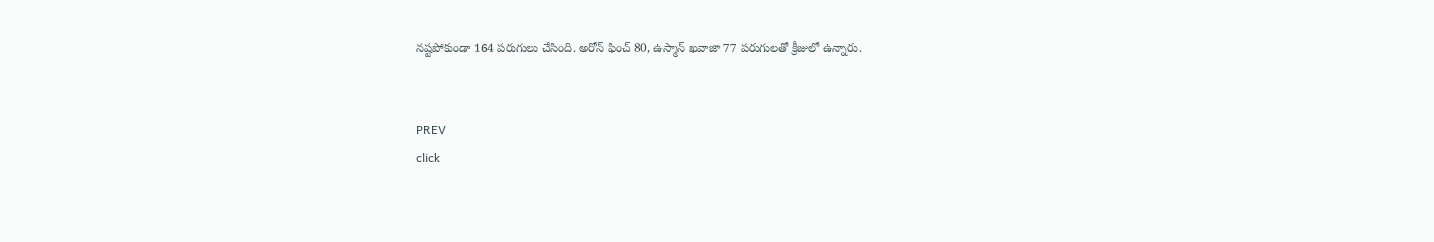నష్టపోకుండా 164 పరుగులు చేసింది. అరోన్ ఫించ్ 80, ఉస్మాన్ ఖవాజా 77 పరుగులతో క్రీజులో ఉన్నారు.


PREV
click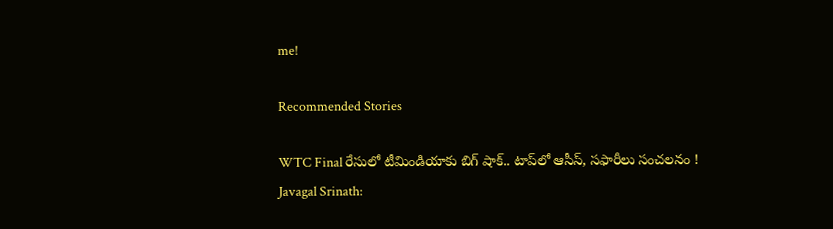me!

Recommended Stories

WTC Final రేసులో టీమిండియాకు బిగ్ షాక్.. టాప్‌లో ఆసీస్, సఫారీలు సంచలనం !
Javagal Srinath: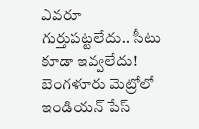ఎవరూ గుర్తుపట్టలేదు.. సీటు కూడా ఇవ్వలేదు! బెంగళూరు మెట్రోలో ఇండియన్ పేస్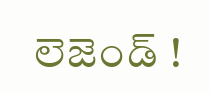లెజెండ్ !